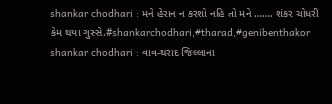shankar chodhari : મને હેરાન ન કરશો નહિ તો મને ……. શંકર ચોધરી કેમ થયા ગુસ્સે.#shankarchodhari,#tharad,#genibenthakor
shankar chodhari : વાવ-થરાદ જિલ્લાના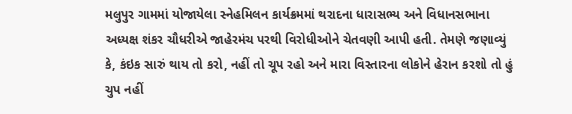મલુપુર ગામમાં યોજાયેલા સ્નેહમિલન કાર્યક્રમમાં થરાદના ધારાસભ્ય અને વિધાનસભાના અધ્યક્ષ શંકર ચૌધરીએ જાહેરમંચ પરથી વિરોધીઓને ચેતવણી આપી હતી. તેમણે જણાવ્યું કે, કંઇક સારું થાય તો કરો, નહીં તો ચૂપ રહો અને મારા વિસ્તારના લોકોને હેરાન કરશો તો હું ચુપ નહીં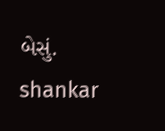બેસું. shankar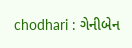chodhari : ગેનીબેન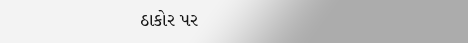ઠાકોર પર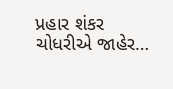પ્રહાર શંકર ચોધરીએ જાહેર…